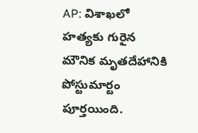AP: విశాఖలో హత్యకు గురైన మౌనిక మృతదేహానికి పోస్టుమార్టం పూర్తయింది.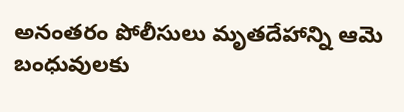అనంతరం పోలీసులు మృతదేహాన్ని ఆమె బంధువులకు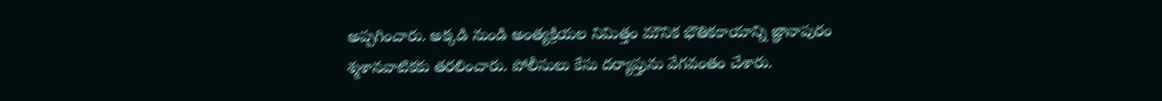అప్పగించారు. అక్కడి నుండి అంత్యక్రియల నిమిత్తం మౌనిక భౌతికకాయాన్ని జ్ఞానాపురం శ్మశానవాటికకు తరలించారు. పోలీసులు కేసు దర్యాప్తును వేగవంతం చేశారు.